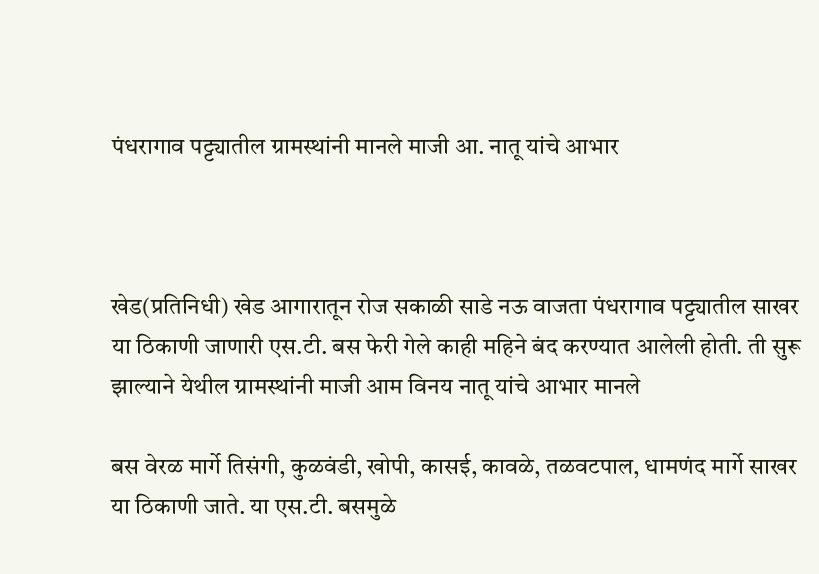पंधरागाव पट्ट्यातील ग्रामस्थांनी मानले माजी आ. नातू यांचे आभार



खेड(प्रतिनिधी) खेड आगारातून रोज सकाळी साडे नऊ वाजता पंधरागाव पट्ट्यातील साखर या ठिकाणी जाणारी एस.टी. बस फेरी गेले काही महिने बंद करण्यात आलेली होती. ती सुरू झाल्याने येथील ग्रामस्थांनी माजी आम विनय नातू यांचे आभार मानले

बस वेरळ मार्गे तिसंगी, कुळवंडी, खोपी, कासई, कावळे, तळवटपाल, धामणंद मार्गे साखर या ठिकाणी जाते. या एस.टी. बसमुळे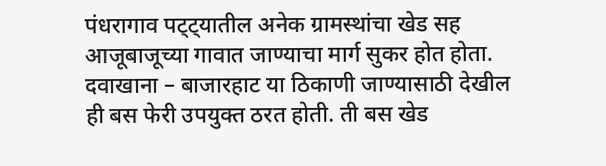पंधरागाव पट्ट्यातील अनेक ग्रामस्थांचा खेड सह आजूबाजूच्या गावात जाण्याचा मार्ग सुकर होत होता. दवाखाना – बाजारहाट या ठिकाणी जाण्यासाठी देखील ही बस फेरी उपयुक्त ठरत होती. ती बस खेड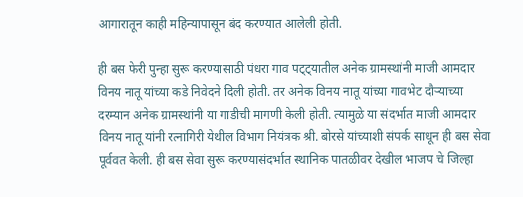आगारातून काही महिन्यापासून बंद करण्यात आलेली होती.

ही बस फेरी पुन्हा सुरू करण्यासाठी पंधरा गाव पट्ट्यातील अनेक ग्रामस्थांनी माजी आमदार विनय नातू यांच्या कडे निवेदने दिली होती. तर अनेक विनय नातू यांच्या गावभेट दौऱ्याच्या दरम्यान अनेक ग्रामस्थांनी या गाडीची मागणी केली होती. त्यामुळे या संदर्भात माजी आमदार विनय नातू यांनी रत्नागिरी येथील विभाग नियंत्रक श्री. बोरसे यांच्याशी संपर्क साधून ही बस सेवा पूर्ववत केली. ही बस सेवा सुरू करण्यासंदर्भात स्थानिक पातळीवर देखील भाजप चे जिल्हा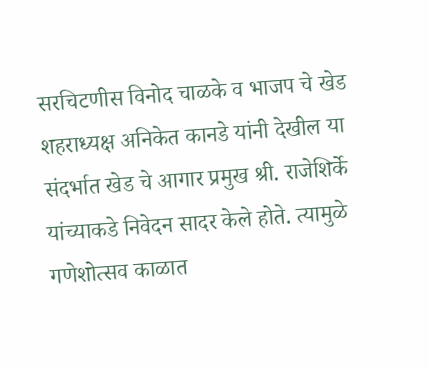सरचिटणीस विनोद चाळके व भाजप चे खेड शहराध्यक्ष अनिकेत कानडे यांनी देखील या संदर्भात खेड चे आगार प्रमुख श्री‌. राजेशिर्के यांच्याकडे निवेदन सादर केले होते. त्यामुळे गणेशोत्सव काळात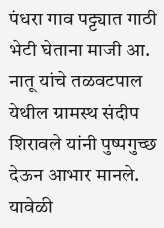पंधरा गाव पट्ट्यात गाठी भेटी घेताना माजी आ. नातू यांचे तळवटपाल येथील ग्रामस्थ संदीप शिरावले यांनी पुष्पगुच्छ देऊन आभार मानले. यावेळी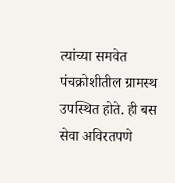त्यांच्या समवेत पंचक्रोशीतील ग्रामस्थ उपस्थित होते. ही बस सेवा अविरतपणे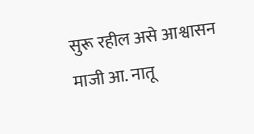सुरू रहील असे आश्वासन माजी आ‌. नातू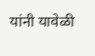यांनी यावेळी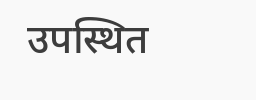उपस्थित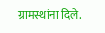ग्रामस्थांना दिले.